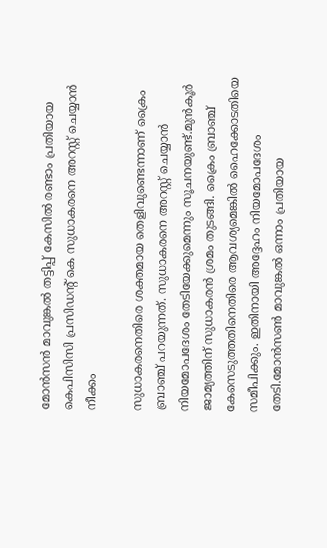മോന്‍സന്‍ മാവുങ്കല്‍ തട്ടിപ്പ് കേസില്‍ രണ്ടാം പ്രതിയായ കെപിസിസി പ്രസിഡന്റ് കെ സുധാകരനെ അറസ്റ്റ് ചെയ്യാന്‍ നീക്കം

സുധാകരനെതിരെ ശക്തമായ തെളിവുണ്ടെന്നാണ് ക്രൈം ബ്രാഞ്ച് പറയുന്നത്. സുധാകരനെ അറസ്റ്റ് ചെയ്യാന്‍ നിയമോപദേശം തേടിയേക്കുമെന്നും സൂചനയുണ്ട്.മുന്‍കൂര്‍ ജാമ്യത്തിന് സുധാകരന്‍ ശ്രമം തുടങ്ങി. ക്രൈം ബ്രാഞ്ച് കേസെടുത്തതിനെതിരെ ആവശ്യമെങ്കില്‍ ഹൈക്കോടതിയെ സമീപിക്കും. ഇതിനായി അദ്ദേഹം നിയമോപദേശം തേടി.മോന്‍സണ്‍ മാവുങ്കല്‍ ഒന്നാം പ്രതിയായ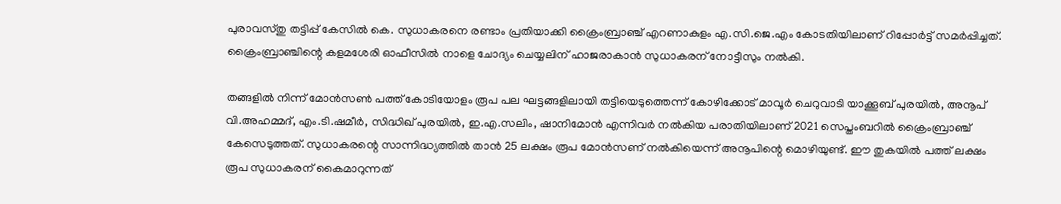പുരാവസ്തു തട്ടിപ്പ് കേസില്‍ കെ. സുധാകരനെ രണ്ടാം പ്രതിയാക്കി ക്രൈംബ്രാഞ്ച് എറണാകുളം എ.സി.ജെ.എം കോടതിയിലാണ് റിപ്പോര്‍ട്ട് സമര്‍പ്പിച്ചത്. ക്രൈംബ്രാഞ്ചിന്റെ കളമശേരി ഓഫീസില്‍ നാളെ ചോദ്യം ചെയ്യലിന് ഹാജരാകാന്‍ സുധാകരന് നോട്ടീസും നല്‍കി.

തങ്ങളില്‍ നിന്ന് മോന്‍സണ്‍ പത്ത് കോടിയോളം രൂപ പല ഘട്ടങ്ങളിലായി തട്ടിയെടുത്തെന്ന് കോഴിക്കോട് മാവൂര്‍ ചെറുവാടി യാക്കൂബ് പുരയില്‍, അനൂപ് വി.അഹമ്മദ്, എം.ടി.ഷമീര്‍, സിദ്ധിഖ് പുരയില്‍, ഇ.എ.സലിം, ഷാനിമോന്‍ എന്നിവര്‍ നല്‍കിയ പരാതിയിലാണ് 2021 സെപ്തംബറില്‍ ക്രൈംബ്രാഞ്ച് കേസെടുത്തത്. സുധാകരന്റെ സാന്നിദ്ധ്യത്തില്‍ താന്‍ 25 ലക്ഷം രൂപ മോന്‍സണ് നല്‍കിയെന്ന് അനൂപിന്റെ മൊഴിയുണ്ട്. ഈ തുകയില്‍ പത്ത് ലക്ഷം രൂപ സുധാകരന് കൈമാറുന്നത്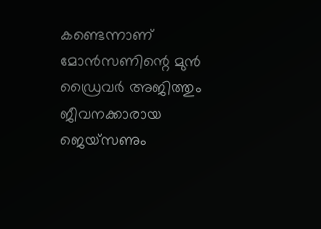കണ്ടെന്നാണ് മോന്‍സണിന്റെ മുന്‍ ഡ്രൈവര്‍ അജിത്തും ജീവനക്കാരായ ജെയ്സണും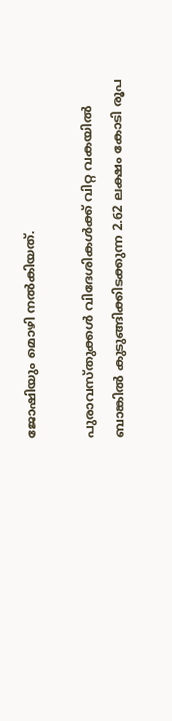ജോഷിയും മൊഴി നല്‍കിയത്.

പുരാവസ്തുക്കള്‍ വിദേശികള്‍ക്ക് വിറ്റ വകയില്‍ ബാങ്കില്‍ കുടുങ്ങിക്കിടക്കുന്ന 2.62 ലക്ഷം കോടി രൂപ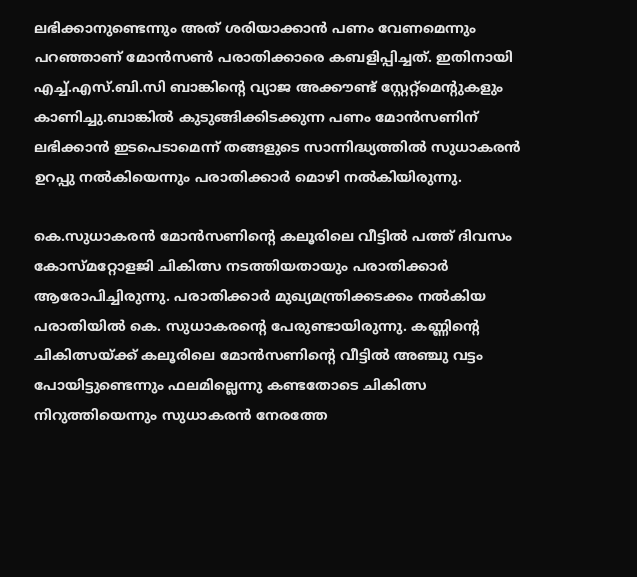ലഭിക്കാനുണ്ടെന്നും അത് ശരിയാക്കാന്‍ പണം വേണമെന്നും പറഞ്ഞാണ് മോന്‍സണ്‍ പരാതിക്കാരെ കബളിപ്പിച്ചത്. ഇതിനായി എച്ച്.എസ്.ബി.സി ബാങ്കിന്റെ വ്യാജ അക്കൗണ്ട് സ്റ്റേറ്റ്‌മെന്റുകളും കാണിച്ചു.ബാങ്കില്‍ കുടുങ്ങിക്കിടക്കുന്ന പണം മോന്‍സണിന് ലഭിക്കാന്‍ ഇടപെടാമെന്ന് തങ്ങളുടെ സാന്നിദ്ധ്യത്തില്‍ സുധാകരന്‍ ഉറപ്പു നല്‍കിയെന്നും പരാതിക്കാര്‍ മൊഴി നല്‍കിയിരുന്നു.

കെ.സുധാകരന്‍ മോന്‍സണിന്റെ കലൂരിലെ വീട്ടില്‍ പത്ത് ദിവസം കോസ്മറ്റോളജി ചികിത്സ നടത്തിയതായും പരാതിക്കാര്‍ ആരോപിച്ചിരുന്നു. പരാതിക്കാര്‍ മുഖ്യമന്ത്രിക്കടക്കം നല്‍കിയ പരാതിയില്‍ കെ. സുധാകരന്റെ പേരുണ്ടായിരുന്നു. കണ്ണിന്റെ ചികിത്സയ്ക്ക് കലൂരിലെ മോന്‍സണിന്റെ വീട്ടില്‍ അഞ്ചു വട്ടം പോയിട്ടുണ്ടെന്നും ഫലമില്ലെന്നു കണ്ടതോടെ ചികിത്സ നിറുത്തിയെന്നും സുധാകരന്‍ നേരത്തേ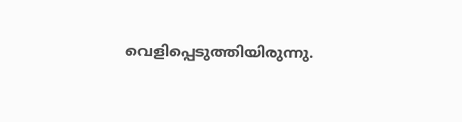വെളിപ്പെടുത്തിയിരുന്നു.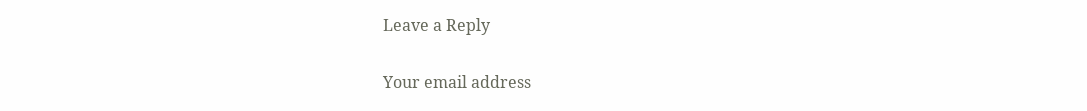Leave a Reply

Your email address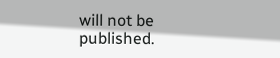will not be published.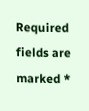Required fields are marked *